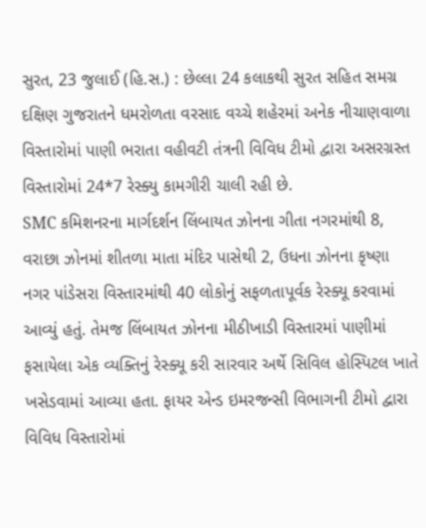સુરત, 23 જુલાઈ (હિ.સ.) : છેલ્લા 24 કલાકથી સુરત સહિત સમગ્ર દક્ષિણ ગુજરાતને ધમરોળતા વરસાદ વચ્ચે શહેરમાં અનેક નીચાણવાળા વિસ્તારોમાં પાણી ભરાતા વહીવટી તંત્રની વિવિધ ટીમો દ્વારા અસરગ્રસ્ત વિસ્તારોમાં 24*7 રેસ્ક્યુ કામગીરી ચાલી રહી છે.
SMC કમિશનરના માર્ગદર્શન લિંબાયત ઝોનના ગીતા નગરમાંથી 8, વરાછા ઝોનમાં શીતળા માતા મંદિર પાસેથી 2, ઉધના ઝોનના કૃષ્ણા નગર પાંડેસરા વિસ્તારમાંથી 40 લોકોનું સફળતાપૂર્વક રેસ્ક્યૂ કરવામાં આવ્યું હતું. તેમજ લિંબાયત ઝોનના મીઠીખાડી વિસ્તારમાં પાણીમાં ફસાયેલા એક વ્યક્તિનું રેસ્ક્યૂ કરી સારવાર અર્થે સિવિલ હોસ્પિટલ ખાતે ખસેડવામાં આવ્યા હતા. ફાયર એન્ડ ઇમરજન્સી વિભાગની ટીમો દ્વારા વિવિધ વિસ્તારોમાં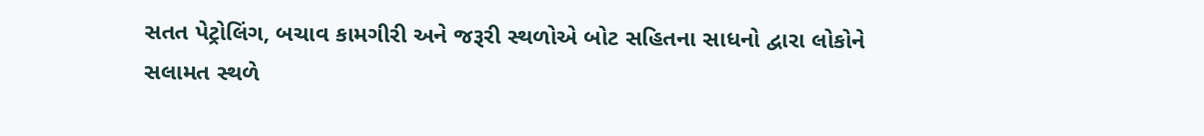સતત પેટ્રોલિંગ, બચાવ કામગીરી અને જરૂરી સ્થળોએ બોટ સહિતના સાધનો દ્વારા લોકોને સલામત સ્થળે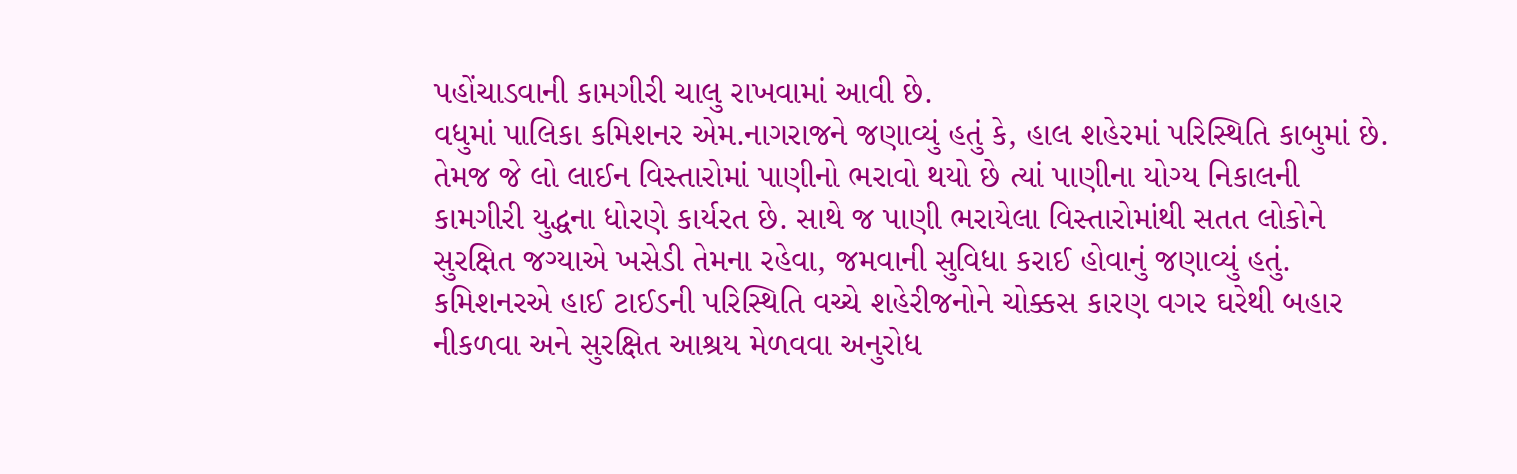પહોંચાડવાની કામગીરી ચાલુ રાખવામાં આવી છે.
વધુમાં પાલિકા કમિશનર એમ.નાગરાજને જણાવ્યું હતું કે, હાલ શહેરમાં પરિસ્થિતિ કાબુમાં છે. તેમજ જે લો લાઈન વિસ્તારોમાં પાણીનો ભરાવો થયો છે ત્યાં પાણીના યોગ્ય નિકાલની કામગીરી યુદ્ધના ધોરણે કાર્યરત છે. સાથે જ પાણી ભરાયેલા વિસ્તારોમાંથી સતત લોકોને સુરક્ષિત જગ્યાએ ખસેડી તેમના રહેવા, જમવાની સુવિધા કરાઈ હોવાનું જણાવ્યું હતું. કમિશનરએ હાઈ ટાઈડની પરિસ્થિતિ વચ્ચે શહેરીજનોને ચોક્કસ કારણ વગર ઘરેથી બહાર નીકળવા અને સુરક્ષિત આશ્રય મેળવવા અનુરોધ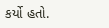કર્યો હતો.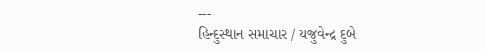---
હિન્દુસ્થાન સમાચાર / યજુવેન્દ્ર દુબે